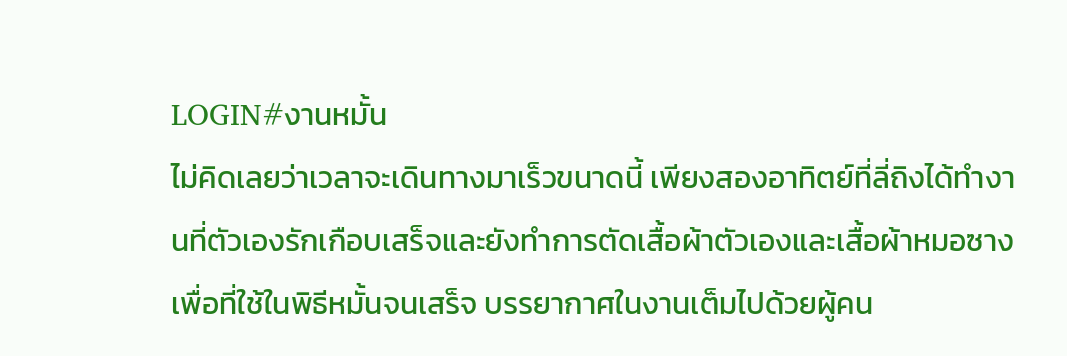LOGIN#งานหมั้น
ไม่คิดเลยว่าเวลาจะเดินทางมาเร็วขนาดนี้ เพียงสองอาทิตย์ที่ลี่ถิงได้ทำงานที่ตัวเองรักเกือบเสร็จและยังทำการตัดเสื้อผ้าตัวเองและเสื้อผ้าหมอซาง เพื่อที่ใช้ในพิธีหมั้นจนเสร็จ บรรยากาศในงานเต็มไปด้วยผู้คน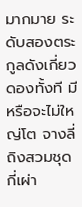มากมาย ระดับสองตระกูลดังเกี่ยวดองทั้งที มีหรือจะไม่ใหญ่โต จางลี่ถิงสวมชุดกี่เผ่า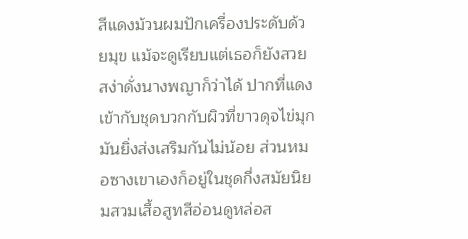สีแดงม้วนผมปักเครื่องประดับด้วยมุข แม้จะดูเรียบแต่เธอก็ยังสวยสง่าดั่งนางพญาก็ว่าได้ ปากที่แดงเข้ากับชุดบวกกับผิวที่ขาวดุจไข่มุกมันยิ่งส่งเสริมกันไม่น้อย ส่วนหมอซางเขาเองก็อยู่ในชุดกึ่งสมัยนิยมสวมเสื้อสูทสีอ่อนดูหล่อส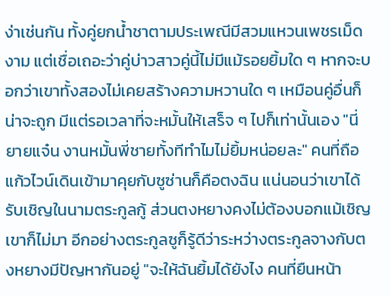ง่าเช่นกัน ทั้งคู่ยกน้ำชาตามประเพณีมีสวมแหวนเพชรเม็ดงาม แต่เชื่อเถอะว่าคู่บ่าวสาวคู่นี้ไม่มีแม้รอยยิ้มใด ๆ หากจะบอกว่าเขาทั้งสองไม่เคยสร้างความหวานใด ๆ เหมือนคู่อื่นก็น่าจะถูก มีแต่รอเวลาที่จะหมั้นให้เสร็จ ๆ ไปก็เท่านั้นเอง "นี่ยายแจ๋น งานหมั้นพี่ชายทั้งทีทำไมไม่ยิ้มหน่อยละ" คนที่ถือแก้วไวน์เดินเข้ามาคุยกับซูซ่านก็คือตงฉิน แน่นอนว่าเขาได้รับเชิญในนามตระกูลกู้ ส่วนตงหยางคงไม่ต้องบอกแม้เชิญเขาก็ไม่มา อีกอย่างตระกูลซูก็รู้ดีว่าระหว่างตระกูลจางกับตงหยางมีปัญหากันอยู่ "จะให้ฉันยิ้มได้ยังไง คนที่ยืนหน้า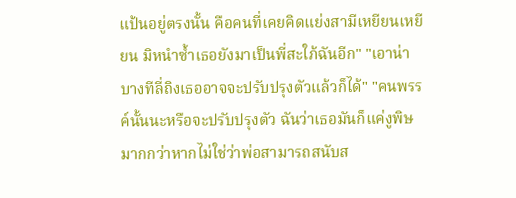แป้นอยู่ตรงนั้น คือคนที่เคยคิดแย่งสามีเหยียนเหยียน มิหนำซ้ำเธอยังมาเป็นพี่สะใภ้ฉันอีก" "เอาน่า บางทีลี่ถิงเธออาจจะปรับปรุงตัวแล้วก็ได้" "คนพรรค์นั้นนะหรือจะปรับปรุงตัว ฉันว่าเธอมันก็แค่งูพิษมากกว่าหากไม่ใช่ว่าพ่อสามารถสนับส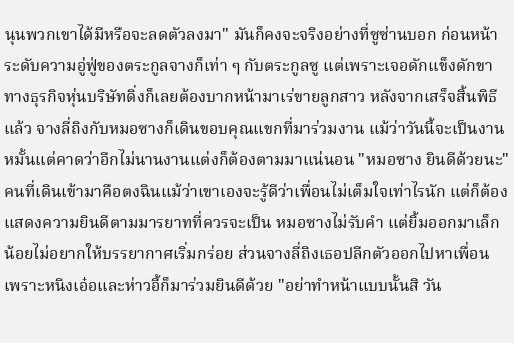นุนพวกเขาได้มีหรือจะลดตัวลงมา" มันก็คงจะจริงอย่างที่ซูซ่านบอก ก่อนหน้าระดับความอู่ฟู่ของตระกูลจางก็เท่า ๆ กับตระกูลซู แต่เพราะเจอดักแข็งดักขาทางธุรกิจหุ่นบริษัทดิ่งก็เลยต้องบากหน้ามาเร่ขายลูกสาว หลังจากเสร็จสิ้นพิธีแล้ว จางลี่ถิงกับหมอซางก็เดินขอบคุณแขกที่มาร่วมงาน แม้ว่าวันนี้จะเป็นงานหมั้นแต่คาดว่าอีกไม่นานงานแต่งก็ต้องตามมาแน่นอน "หมอซาง ยินดีด้วยนะ" คนที่เดินเข้ามาคือตงฉินแม้ว่าเขาเองจะรู้ดีว่าเพื่อนไม่เต็มใจเท่าไรนัก แต่ก็ต้องแสดงความยินดีตามมารยาทที่ควรจะเป็น หมอซางไม่รับคำ แต่ยิ้มออกมาเล็กน้อยไม่อยากให้บรรยากาศเริ่มกร่อย ส่วนจางลี่ถิงเธอปลีกตัวออกไปหาเพื่อน เพราะหนิงเอ๋อและห่าวอี้ก็มาร่วมยินดีด้วย "อย่าทำหน้าแบบนั้นสิ วัน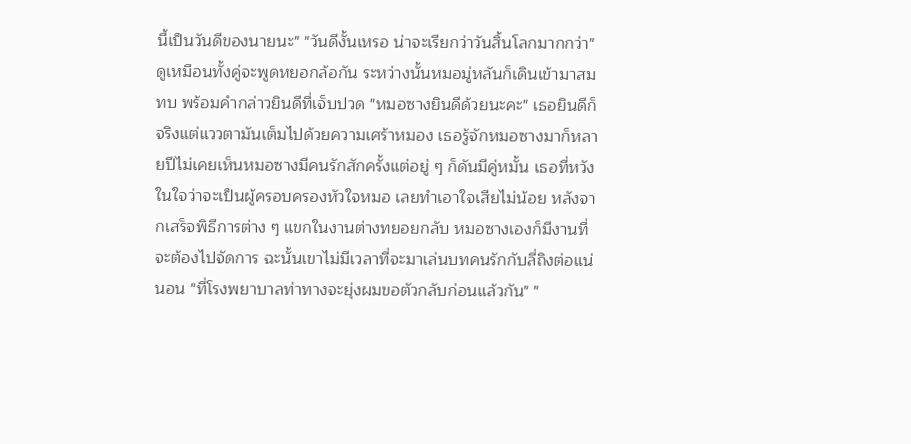นี้เป็นวันดีของนายนะ" "วันดีงั้นเหรอ น่าจะเรียกว่าวันสิ้นโลกมากกว่า" ดูเหมือนทั้งคู่จะพูดหยอกล้อกัน ระหว่างนั้นหมอมู่หลันก็เดินเข้ามาสมทบ พร้อมคำกล่าวยินดีที่เจ็บปวด "หมอซางยินดีด้วยนะคะ" เธอยินดีก็จริงแต่แววตามันเต็มไปด้วยความเศร้าหมอง เธอรู้จักหมอซางมาก็หลายปีไม่เคยเห็นหมอซางมีคนรักสักครั้งแต่อยู่ ๆ ก็ดันมีคู่หมั้น เธอที่หวังในใจว่าจะเป็นผู้ครอบครองหัวใจหมอ เลยทำเอาใจเสียไม่น้อย หลังจากเสร็จพิธีการต่าง ๆ แขกในงานต่างทยอยกลับ หมอซางเองก็มีงานที่จะต้องไปจัดการ ฉะนั้นเขาไม่มีเวลาที่จะมาเล่นบทคนรักกับลี่ถิงต่อแน่นอน "ที่โรงพยาบาลท่าทางจะยุ่งผมขอตัวกลับก่อนแล้วกัน" "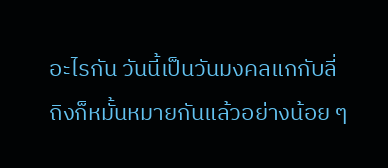อะไรกัน วันนี้เป็นวันมงคลแกกับลี่ถิงก็หมั้นหมายกันแล้วอย่างน้อย ๆ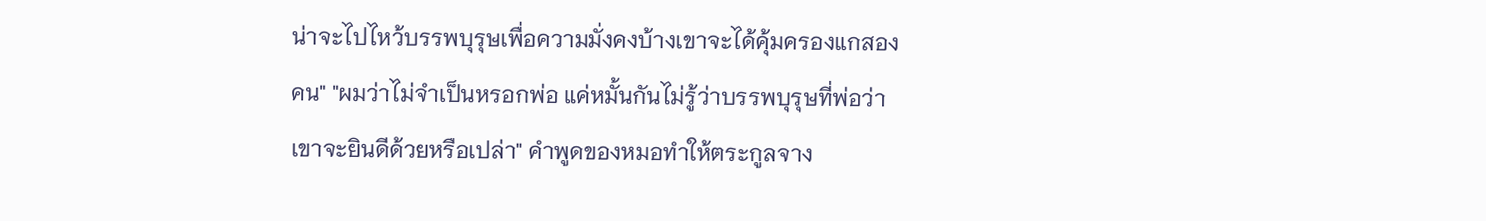น่าจะไปไหว้บรรพบุรุษเพื่อความมั่งคงบ้างเขาจะได้คุ้มครองแกสองคน" "ผมว่าไม่จำเป็นหรอกพ่อ แค่หมั้นกันไม่รู้ว่าบรรพบุรุษที่พ่อว่าเขาจะยินดีด้วยหรือเปล่า" คำพูดของหมอทำให้ตระกูลจาง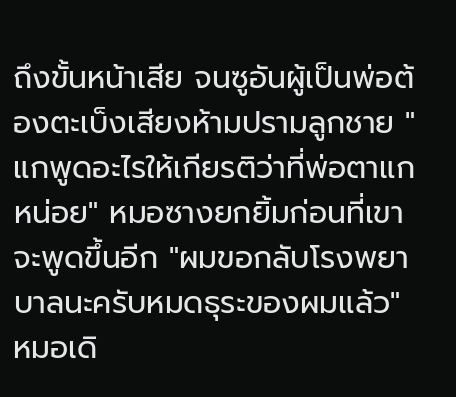ถึงขั้นหน้าเสีย จนซูอันผู้เป็นพ่อต้องตะเบ็งเสียงห้ามปรามลูกชาย "แกพูดอะไรให้เกียรติว่าที่พ่อตาแกหน่อย" หมอซางยกยิ้มก่อนที่เขาจะพูดขึ้นอีก "ผมขอกลับโรงพยาบาลนะครับหมดธุระของผมแล้ว" หมอเดิ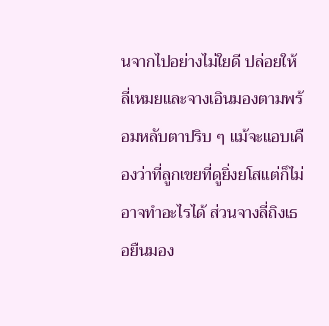นจากไปอย่างไม่ใยดี ปล่อยให้ลี่เหมยและจางเอินมองตามพร้อมหลับตาปริบ ๆ แม้จะแอบเคืองว่าที่ลูกเขยที่ดูยิ่งยโสแต่ก็ไม่อาจทำอะไรได้ ส่วนจางลี่ถิงเธอยืนมอง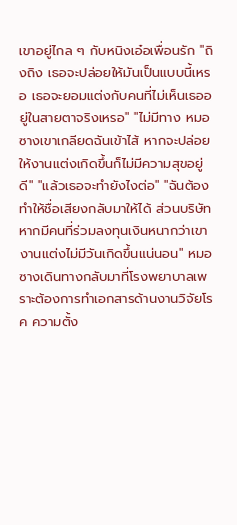เขาอยู่ไกล ๆ กับหนิงเอ๋อเพื่อนรัก "ถิงถิง เธอจะปล่อยให้มันเป็นแบบนี้เหรอ เธอจะยอมแต่งกับคนที่ไม่เห็นเธออยู่ในสายตาจริงเหรอ" "ไม่มีทาง หมอซางเขาเกลียดฉันเข้าไส้ หากจะปล่อยให้งานแต่งเกิดขึ้นก็ไม่มีความสุขอยู่ดี" "แล้วเธอจะทำยังไงต่อ" "ฉันต้องทำให้ชื่อเสียงกลับมาให้ได้ ส่วนบริษัทหากมีคนที่ร่วมลงทุนเงินหนากว่าเขางานแต่งไม่มีวันเกิดขึ้นแน่นอน" หมอซางเดินทางกลับมาที่โรงพยาบาลเพราะต้องการทำเอกสารด้านงานวิจัยโรค ความตั้ง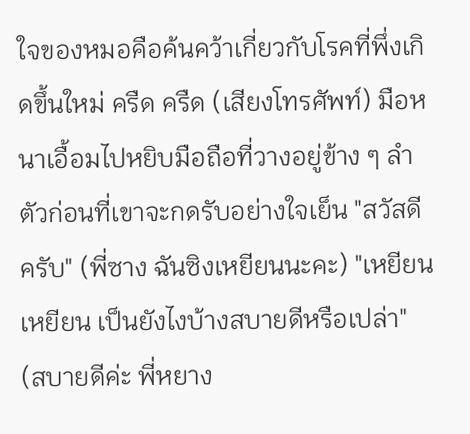ใจของหมอคือค้นคว้าเกี่ยวกับโรคที่พึ่งเกิดขึ้นใหม่ ครืด ครืด (เสียงโทรศัพท์) มือหนาเอื้อมไปหยิบมือถือที่วางอยู่ข้าง ๆ ลำตัวก่อนที่เขาจะกดรับอย่างใจเย็น "สวัสดีครับ" (พี่ซาง ฉันซิงเหยียนนะคะ) "เหยียนเหยียน เป็นยังไงบ้างสบายดีหรือเปล่า" (สบายดีค่ะ พี่หยาง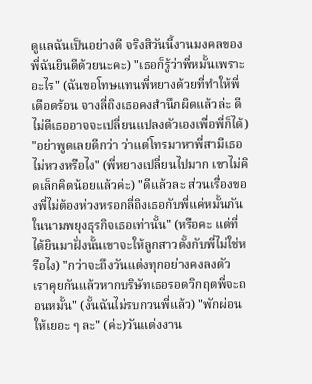ดูแลฉันเป็นอย่างดี จริงสิวันนี้งานมงคลของพี่ฉันยินดีด้วยนะคะ) "เธอก็รู้ว่าพี่หมั้นเพราะอะไร" (ฉันขอโทษแทนพี่หยางด้วยที่ทำให้พี่เดือดร้อน จางลี่ถิงเธอคงสำนึกผิดแล้วล่ะ ดีไม่ดีเธออาจจะเปลี่ยนแปลงตัวเองเพื่อพี่ก็ได้) "อย่าพูดเลยดีกว่า ว่าแต่โทรมาหาพี่สามีเธอไม่หวงหรือไง" (พี่หยางเปลี่ยนไปมาก เขาไม่คิดเล็กคิดน้อยแล้วค่ะ) "ดีแล้วละ ส่วนเรื่องของพี่ไม่ต้องห่วงหรอกลี่ถิงเธอกับพี่แค่หมั้นกันในนามพยุงธุรกิจเธอเท่านั้น" (หรือคะ แต่ที่ได้ยินมาฝั่งนั้นเขาจะให้ลูกสาวตั้งกับพี่ไม่ใช่หรือไง) "กว่าจะถึงวันแต่งทุกอย่างคงลงตัว เราคุยกันแล้วหากบริษัทเธอรอดวิกฤตพี่จะถอนหมั้น" (งั้นฉันไม่รบกวนพี่แล้ว) "พักผ่อนให้เยอะ ๆ ละ" (ค่ะ)วันแต่งงาน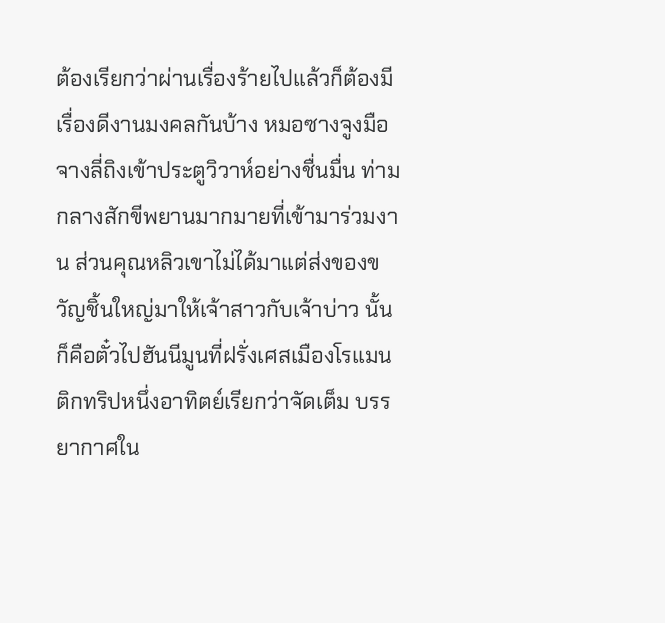ต้องเรียกว่าผ่านเรื่องร้ายไปแล้วก็ต้องมีเรื่องดีงานมงคลกันบ้าง หมอซางจูงมือจางลี่ถิงเข้าประตูวิวาห์อย่างชื่นมื่น ท่ามกลางสักขีพยานมากมายที่เข้ามาร่วมงาน ส่วนคุณหลิวเขาไม่ได้มาแต่ส่งของขวัญชิ้นใหญ่มาให้เจ้าสาวกับเจ้าบ่าว นั้นก็คือตั๋วไปฮันนีมูนที่ฝรั่งเศสเมืองโรแมนติกทริปหนึ่งอาทิตย์เรียกว่าจัดเต็ม บรรยากาศใน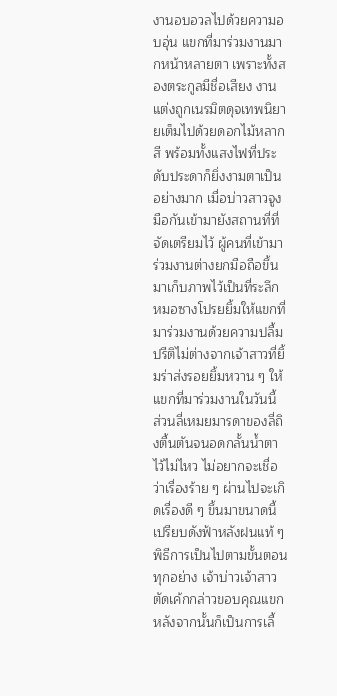งานอบอวลไปด้วยความอบอุ่น แขกที่มาร่วมงานมากหน้าหลายตา เพราะทั้งสองตระกูลมีชื่อเสียง งานแต่งถูกเนรมิตดุจเทพนิยายเต็มไปด้วยดอกไม้หลากสี พร้อมทั้งแสงไฟที่ประดับประดาก็ยิ่งงามตาเป็นอย่างมาก เมื่อบ่าวสาวจูงมือกันเข้ามายังสถานที่ที่จัดเตรียมไว้ ผู้คนที่เข้ามาร่วมงานต่างยกมือถือขึ้นมาเก็บภาพไว้เป็นที่ระลึก หมอซางโปรยยิ้มให้แขกที่มาร่วมงานด้วยความปลื้มปรีติไม่ต่างจากเจ้าสาวที่ยิ้มร่าส่งรอยยิ้มหวาน ๆ ให้แขกที่มาร่วมงานในวันนี้ ส่วนลี่เหมยมารดาของลี่ถิงตื้นตันจนอดกลั้นน้ำตาไว้ไม่ไหว ไม่อยากจะเชื่อว่าเรื่องร้าย ๆ ผ่านไปจะเกิดเรื่องดี ๆ ขึ้นมาขนาดนี้ เปรียบดังฟ้าหลังฝนแท้ ๆ พิธีการเป็นไปตามขั้นตอนทุกอย่าง เจ้าบ่าวเจ้าสาวตัดเค้กกล่าวขอบคุณแขก หลังจากนั้นก็เป็นการเลี้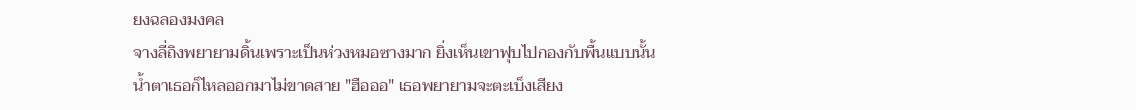ยงฉลองมงคล
จางลี่ถิงพยายามดิ้นเพราะเป็นห่วงหมอซางมาก ยิ่งเห็นเขาฟุบไปกองกับพื้นแบบนั้นน้ำตาเธอก็ไหลออกมาไม่ขาดสาย "ฮือออ" เธอพยายามจะตะเบ็งเสียง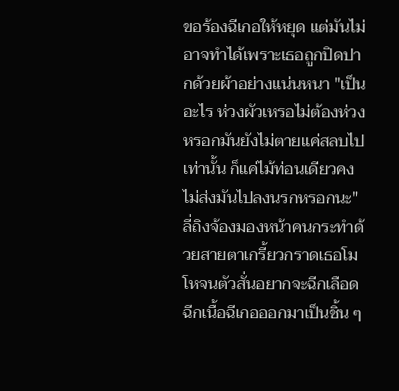ขอร้องฉีเกอให้หยุด แต่มันไม่อาจทำได้เพราะเธอถูกปิดปากด้วยผ้าอย่างแน่นหนา "เป็นอะไร ห่วงผัวเหรอไม่ต้องห่วงหรอกมันยังไม่ตายแค่สลบไปเท่านั้น ก็แค่ไม้ท่อนเดียวคงไม่ส่งมันไปลงนรกหรอกนะ" ลี่ถิงจ้องมองหน้าคนกระทำด้วยสายตาเกรี้ยวกราดเธอโมโหจนตัวสั่นอยากจะฉีกเลือดฉีกเนื้อฉีเกอออกมาเป็นชิ้น ๆ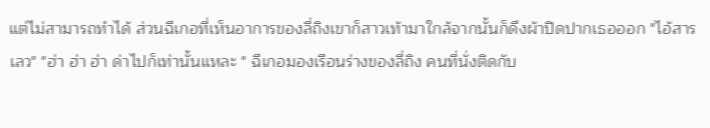แต่ไม่สามารถทำได้ ส่วนฉีเกอที่เห็นอาการของลี่ถิงเขาก็สาวเท้ามาใกล้จากนั้นก็ดึงผ้าปิดปากเธอออก "ไอ้สารเลว" "ฮ่า ฮ่า ฮ่า ด่าไปก็เท่านั้นแหละ " ฉีเกอมองเรือนร่างของลี่ถิง คนที่นั่งติดกับ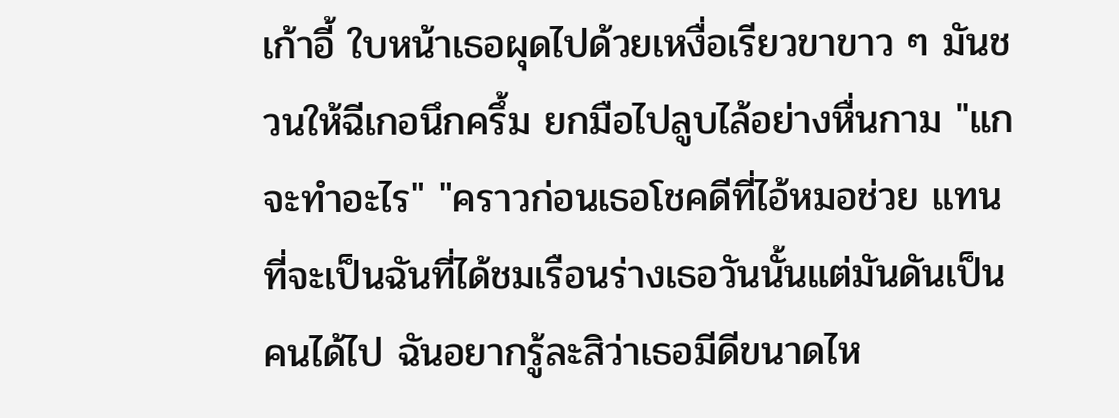เก้าอี้ ใบหน้าเธอผุดไปด้วยเหงื่อเรียวขาขาว ๆ มันชวนให้ฉีเกอนึกครึ้ม ยกมือไปลูบไล้อย่างหื่นกาม "แกจะทำอะไร" "คราวก่อนเธอโชคดีที่ไอ้หมอช่วย แทนที่จะเป็นฉันที่ได้ชมเรือนร่างเธอวันนั้นแต่มันดันเป็นคนได้ไป ฉันอยากรู้ละสิว่าเธอมีดีขนาดไห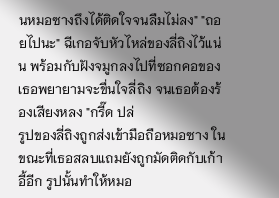นหมอซางถึงได้ติดใจจนลืมไม่ลง" "ถอยไปนะ" ฉีเกอจับหัวไหล่ของลี่ถิงไว้แน่น พร้อมกับฝังจมูกลงไปที่ซอกคอของเธอพยายามจะขื่นใจลี่ถิง จนเธอต้องร้องเสียงหลง "กรี๊ด ปล่
รูปของลี่ถิงถูกส่งเข้ามือถือหมอซาง ในขณะที่เธอสลบแถมยังถูกมัดติดกับเก้าอี้อีก รูปนั้นทำให้หมอ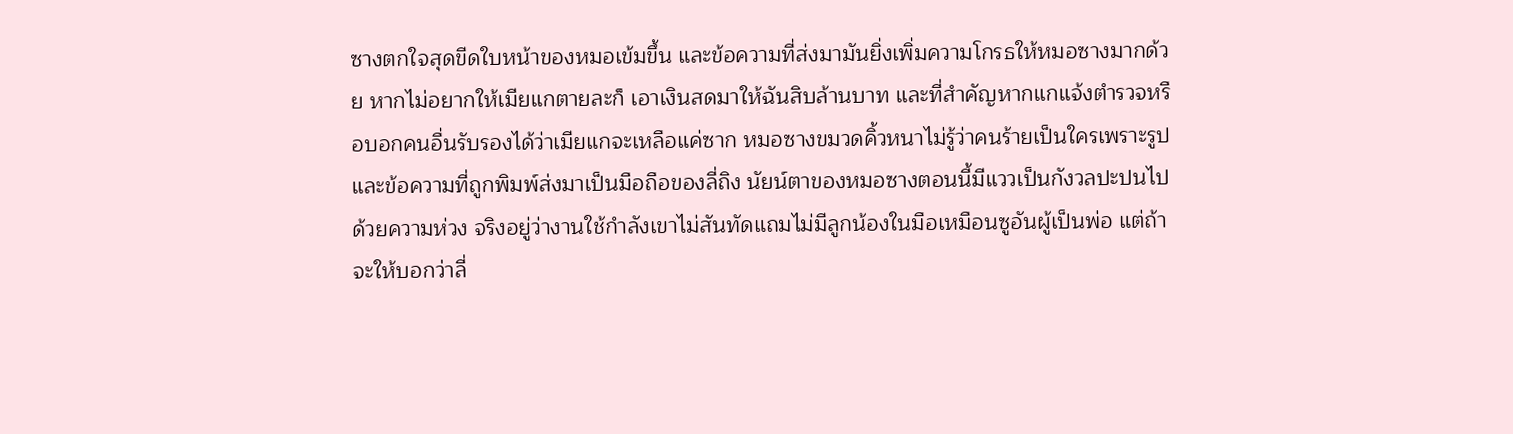ซางตกใจสุดขีดใบหน้าของหมอเข้มขึ้น และข้อความที่ส่งมามันยิ่งเพิ่มความโกรธให้หมอซางมากด้วย หากไม่อยากให้เมียแกตายละก็ เอาเงินสดมาให้ฉันสิบล้านบาท และที่สำคัญหากแกแจ้งตำรวจหรือบอกคนอื่นรับรองได้ว่าเมียแกจะเหลือแค่ซาก หมอซางขมวดคิ้วหนาไม่รู้ว่าคนร้ายเป็นใครเพราะรูปและข้อความที่ถูกพิมพ์ส่งมาเป็นมือถือของลี่ถิง นัยน์ตาของหมอซางตอนนี้มีแววเป็นกังวลปะปนไปด้วยความห่วง จริงอยู่ว่างานใช้กำลังเขาไม่สันทัดแถมไม่มีลูกน้องในมือเหมือนซูอันผู้เป็นพ่อ แต่ถ้าจะให้บอกว่าลี่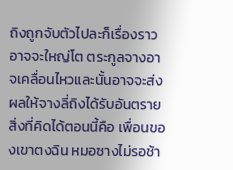ถิงถูกจับตัวไปละก็เรื่องราวอาจจะใหญ่โต ตระกูลจางอาจเคลื่อนไหวและนั้นอาจจะส่งผลให้จางลี่ถิงได้รับอันตราย สิ่งที่คิดได้ตอนนี้คือ เพื่อนของเขาตงฉิน หมอซางไม่รอช้า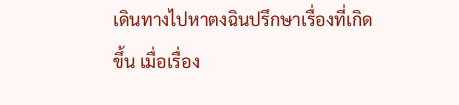เดินทางไปหาตงฉินปรึกษาเรื่องที่เกิดขึ้น เมื่อเรื่อง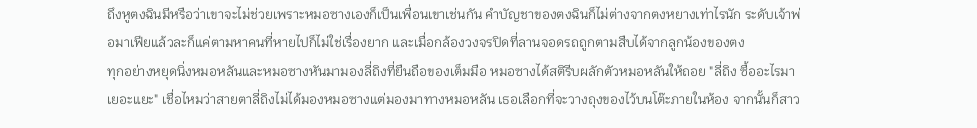ถึงหูตงฉินมีหรือว่าเขาจะไม่ช่วยเพราะหมอซางเองก็เป็นเพื่อนเขาเช่นกัน คำบัญชาของตงฉินก็ไม่ต่างจากตงหยางเท่าไรนัก ระดับเจ้าพ่อมาเฟียแล้วละก็แค่ตามหาคนที่หายไปก็ไม่ใช่เรื่องยาก และเมื่อกล้องวงจรปิดที่ลานจอดรถถูกตามสืบได้จากลูกน้องของตง
ทุกอย่างหยุดนิ่งหมอหลันและหมอซางหันมามองลี่ถิงที่ยืนถือของเต็มมือ หมอซางได้สติรีบผลักตัวหมอหลันให้ถอย "ลี่ถิง ซื้ออะไรมาเยอะแยะ" เชื่อไหมว่าสายตาลี่ถิงไม่ได้มองหมอซางแต่มองมาทางหมอหลัน เธอเลือกที่จะวางถุงของไว้บนโต๊ะภายในห้อง จากนั้นก็สาว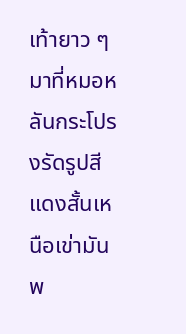เท้ายาว ๆ มาที่หมอหลันกระโปรงรัดรูปสีแดงสั้นเหนือเข่ามันพ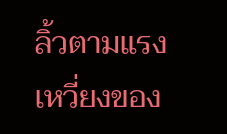ลิ้วตามแรงเหวี่ยงของ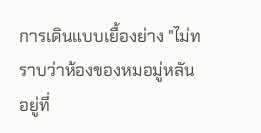การเดินแบบเยื้องย่าง "ไม่ทราบว่าห้องของหมอมู่หลันอยู่ที่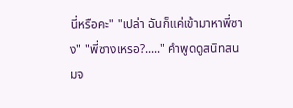นี่หรือคะ" "เปล่า ฉันก็แค่เข้ามาหาพี่ซาง" "พี่ซางเหรอ?....." คำพูดดูสนิทสนมจ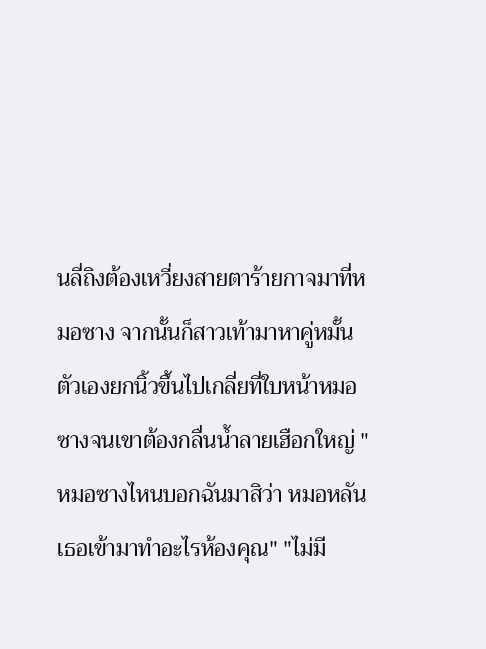นลี่ถิงต้องเหวี่ยงสายตาร้ายกาจมาที่หมอซาง จากนั้นก็สาวเท้ามาหาคู่หมั้นตัวเองยกนิ้วขึ้นไปเกลี่ยที่ใบหน้าหมอซางจนเขาต้องกลื่นน้ำลายเฮือกใหญ่ "หมอซางไหนบอกฉันมาสิว่า หมอหลันเธอเข้ามาทำอะไรห้องคุณ" "ไม่มี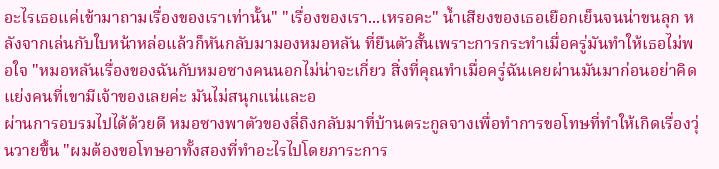อะไรเธอแค่เข้ามาถามเรื่องของเราเท่านั้น" "เรื่องของเรา...เหรอคะ" น้ำเสียงของเธอเยือกเย็นจนน่าขนลุก หลังจากเล่นกับใบหน้าหล่อแล้วก็หันกลับมามองหมอหลัน ที่ยืนตัวสั้นเพราะการกระทำเมื่อครู่มันทำให้เธอไม่พอใจ "หมอหลันเรื่องของฉันกับหมอซางคนนอกไม่น่าจะเกี่ยว สิ่งที่คุณทำเมื่อครู่ฉันเคยผ่านมันมาก่อนอย่าคิดแย่งคนที่เขามีเจ้าของเลยค่ะ มันไม่สนุกแน่และอ
ผ่านการอบรมไปได้ด้วยดี หมอซางพาตัวของลี่ถิงกลับมาที่บ้านตระกูลจางเพื่อทำการขอโทษที่ทำให้เกิดเรื่องวุ่นวายขึ้น "ผมต้องขอโทษอาทั้งสองที่ทำอะไรไปโดยภาระการ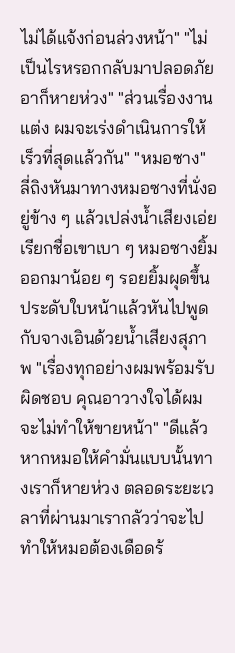ไม่ได้แจ้งก่อนล่วงหน้า" "ไม่เป็นไรหรอกกลับมาปลอดภัยอาก็หายห่วง" "ส่วนเรื่องงานแต่ง ผมจะเร่งดำเนินการให้เร็วที่สุดแล้วกัน" "หมอซาง" ลี่ถิงหันมาทางหมอซางที่นั่งอยู่ข้าง ๆ แล้วเปล่งน้ำเสียงเอ่ยเรียกชื่อเขาเบา ๆ หมอซางยิ้มออกมาน้อย ๆ รอยยิ้มผุดขึ้นประดับใบหน้าแล้วหันไปพูดกับจางเอินด้วยน้ำเสียงสุภาพ "เรื่องทุกอย่างผมพร้อมรับผิดชอบ คุณอาวางใจได้ผมจะไม่ทำให้ขายหน้า" "ดีแล้ว หากหมอให้คำมั่นแบบนั้นทางเราก็หายห่วง ตลอดระยะเวลาที่ผ่านมาเรากลัวว่าจะไปทำให้หมอต้องเดือดร้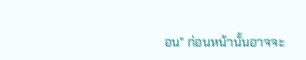อน" ก่อนหน้านั้นอาจจะ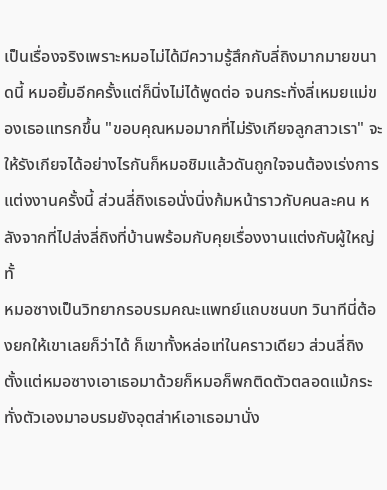เป็นเรื่องจริงเพราะหมอไม่ได้มีความรู้สึกกับลี่ถิงมากมายขนาดนี้ หมอยิ้มอีกครั้งแต่ก็นิ่งไม่ได้พูดต่อ จนกระทั่งลี่เหมยแม่ของเธอแทรกขึ้น "ขอบคุณหมอมากที่ไม่รังเกียจลูกสาวเรา" จะให้รังเกียจได้อย่างไรกันก็หมอชิมแล้วดันถูกใจจนต้องเร่งการแต่งงานครั้งนี้ ส่วนลี่ถิงเธอนั่งนิ่งก้มหน้าราวกับคนละคน หลังจากที่ไปส่งลี่ถิงที่บ้านพร้อมกับคุยเรื่องงานแต่งกับผู้ใหญ่ทั้
หมอซางเป็นวิทยากรอบรมคณะแพทย์แถบชนบท วินาทีนี่ต้องยกให้เขาเลยก็ว่าได้ ก็เขาทั้งหล่อเท่ในคราวเดียว ส่วนลี่ถิงตั้งแต่หมอซางเอาเธอมาด้วยก็หมอก็พกติดตัวตลอดแม้กระทั่งตัวเองมาอบรมยังอุตส่าห์เอาเธอมานั่ง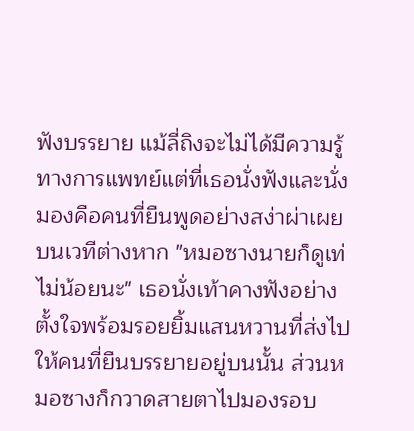ฟังบรรยาย แม้ลี่ถิงจะไม่ได้มีความรู้ทางการแพทย์แต่ที่เธอนั่งฟังและนั่งมองคือคนที่ยืนพูดอย่างสง่าผ่าเผยบนเวทีต่างหาก "หมอซางนายก็ดูเท่ไม่น้อยนะ" เธอนั่งเท้าคางฟังอย่างตั้งใจพร้อมรอยยิ้มแสนหวานที่ส่งไปให้คนที่ยืนบรรยายอยู่บนนั้น ส่วนหมอซางก็กวาดสายตาไปมองรอบ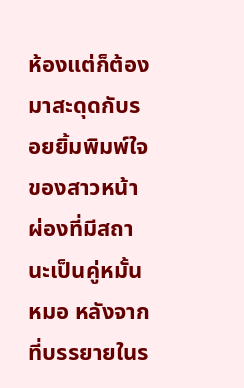ห้องแต่ก็ต้องมาสะดุดกับรอยยิ้มพิมพ์ใจของสาวหน้าผ่องที่มีสถานะเป็นคู่หมั้นหมอ หลังจากที่บรรยายในร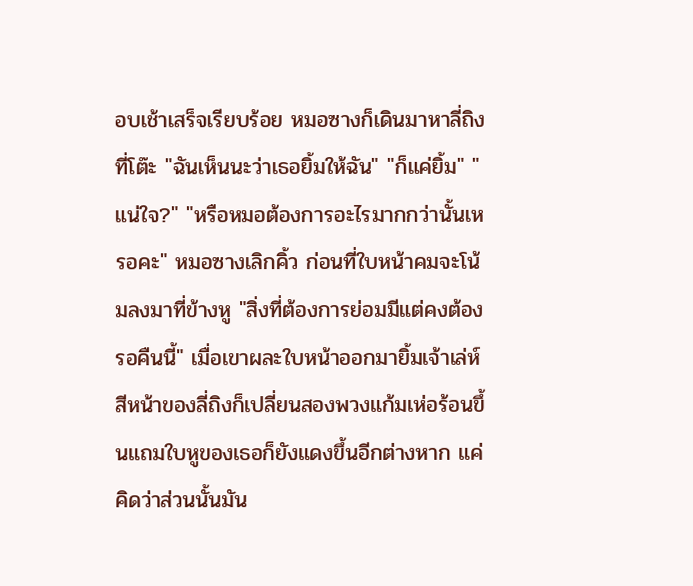อบเช้าเสร็จเรียบร้อย หมอซางก็เดินมาหาลี่ถิงที่โต๊ะ "ฉันเห็นนะว่าเธอยิ้มให้ฉัน" "ก็แค่ยิ้ม" "แน่ใจ?" "หรือหมอต้องการอะไรมากกว่านั้นเหรอคะ" หมอซางเลิกคิ้ว ก่อนที่ใบหน้าคมจะโน้มลงมาที่ข้างหู "สิ่งที่ต้องการย่อมมีแต่คงต้องรอคืนนี้" เมื่อเขาผละใบหน้าออกมายิ้มเจ้าเล่ห์ สีหน้าของลี่ถิงก็เปลี่ยนสองพวงแก้มเห่อร้อนขึ้นแถมใบหูของเธอก็ยังแดงขึ้นอีกต่างหาก แค่คิดว่าส่วนนั้นมัน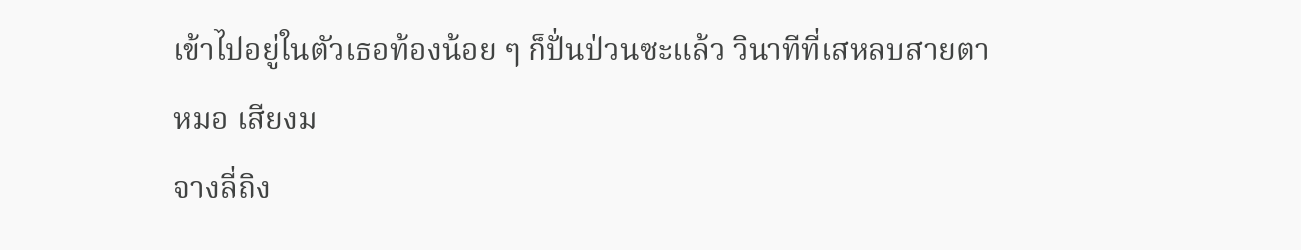เข้าไปอยู่ในตัวเธอท้องน้อย ๆ ก็ปั่นป่วนซะแล้ว วินาทีที่เสหลบสายตาหมอ เสียงม
จางลี่ถิง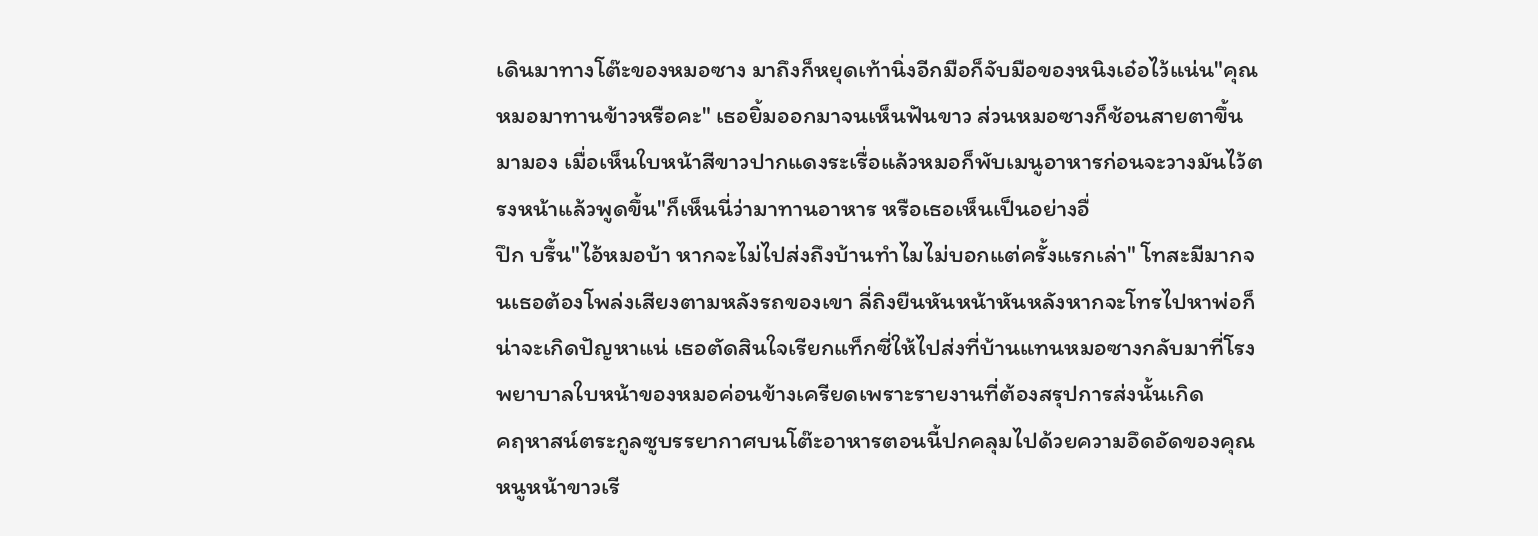เดินมาทางโต๊ะของหมอซาง มาถึงก็หยุดเท้านิ่งอีกมือก็จับมือของหนิงเอ๋อไว้แน่น"คุณหมอมาทานข้าวหรือคะ" เธอยิ้มออกมาจนเห็นฟันขาว ส่วนหมอซางก็ช้อนสายตาขึ้นมามอง เมื่อเห็นใบหน้าสีขาวปากแดงระเรื่อแล้วหมอก็พับเมนูอาหารก่อนจะวางมันไว้ตรงหน้าแล้วพูดขึ้น"ก็เห็นนี่ว่ามาทานอาหาร หรือเธอเห็นเป็นอย่างอื่
ปึก บรึ้น"ไอ้หมอบ้า หากจะไม่ไปส่งถึงบ้านทำไมไม่บอกแต่ครั้งแรกเล่า" โทสะมีมากจนเธอต้องโพล่งเสียงตามหลังรถของเขา ลี่ถิงยืนหันหน้าหันหลังหากจะโทรไปหาพ่อก็น่าจะเกิดปัญหาแน่ เธอตัดสินใจเรียกแท็กซี่ให้ไปส่งที่บ้านแทนหมอซางกลับมาที่โรงพยาบาลใบหน้าของหมอค่อนข้างเครียดเพราะรายงานที่ต้องสรุปการส่งนั้นเกิด
คฤหาสน์ตระกูลซูบรรยากาศบนโต๊ะอาหารตอนนี้ปกคลุมไปด้วยความอึดอัดของคุณหนูหน้าขาวเรี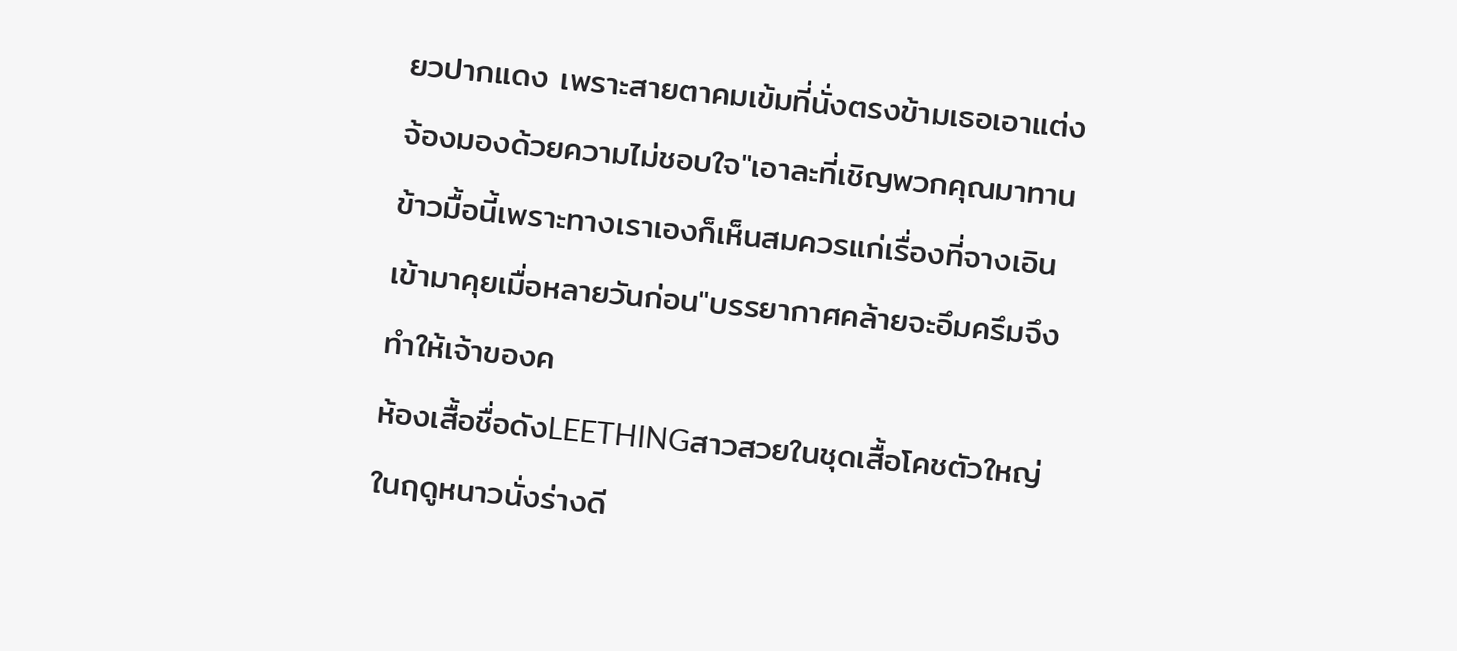ยวปากแดง เพราะสายตาคมเข้มที่นั่งตรงข้ามเธอเอาแต่งจ้องมองด้วยความไม่ชอบใจ"เอาละที่เชิญพวกคุณมาทานข้าวมื้อนี้เพราะทางเราเองก็เห็นสมควรแก่เรื่องที่จางเอินเข้ามาคุยเมื่อหลายวันก่อน"บรรยากาศคล้ายจะอึมครึมจึงทำให้เจ้าของค
ห้องเสื้อชื่อดังLEETHINGสาวสวยในชุดเสื้อโคชตัวใหญ่ในฤดูหนาวนั่งร่างดี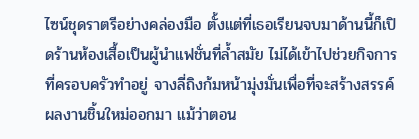ไซน์ชุดราตรีอย่างคล่องมือ ตั้งแต่ที่เธอเรียนจบมาด้านนี้ก็เปิดร้านห้องเสื้อเป็นผู้นำแฟชั่นที่ล้ำสมัย ไม่ได้เข้าไปช่วยกิจการที่ครอบครัวทำอยู่ จางลี่ถิงก้มหน้ามุ่งมั่นเพื่อที่จะสร้างสรรค์ผลงานชิ้นใหม่ออกมา แม้ว่าตอน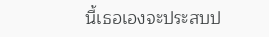นี้เธอเองจะประสบป